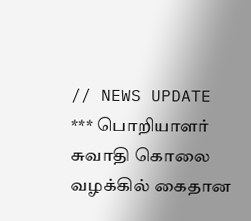// NEWS UPDATE *** பொறியாளர் சுவாதி கொலை வழக்கில் கைதான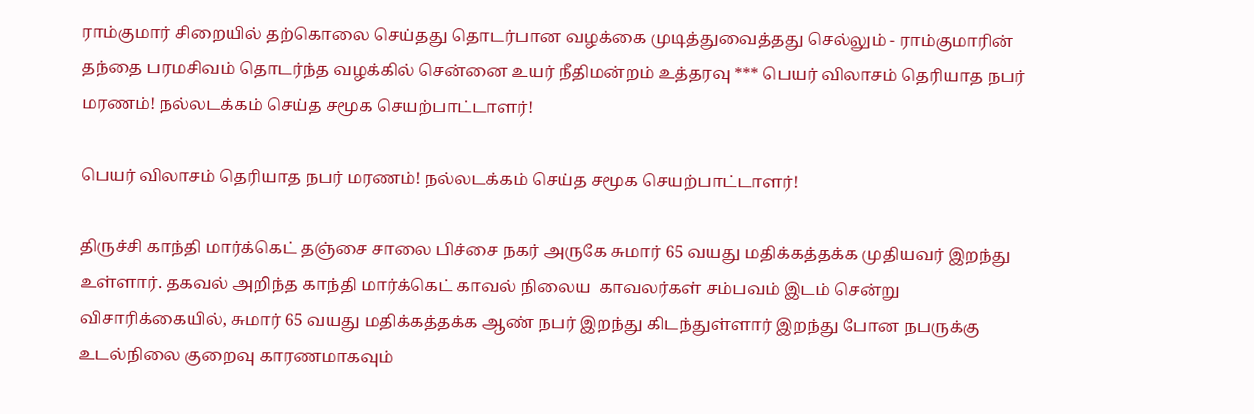ராம்குமார் சிறையில் தற்கொலை செய்தது தொடர்பான வழக்கை முடித்துவைத்தது செல்லும் - ராம்குமாரின் தந்தை பரமசிவம் தொடர்ந்த வழக்கில் சென்னை உயர் நீதிமன்றம் உத்தரவு *** பெயர் விலாசம் தெரியாத நபர் மரணம்! நல்லடக்கம் செய்த சமூக செயற்பாட்டாளர்!

பெயர் விலாசம் தெரியாத நபர் மரணம்! நல்லடக்கம் செய்த சமூக செயற்பாட்டாளர்!

திருச்சி காந்தி மார்க்கெட் தஞ்சை சாலை பிச்சை நகர் அருகே சுமார் 65 வயது மதிக்கத்தக்க முதியவர் இறந்து உள்ளார். தகவல் அறிந்த காந்தி மார்க்கெட் காவல் நிலைய  காவலர்கள் சம்பவம் இடம் சென்று விசாரிக்கையில், சுமார் 65 வயது மதிக்கத்தக்க ஆண் நபர் இறந்து கிடந்துள்ளார் இறந்து போன நபருக்கு உடல்நிலை குறைவு காரணமாகவும்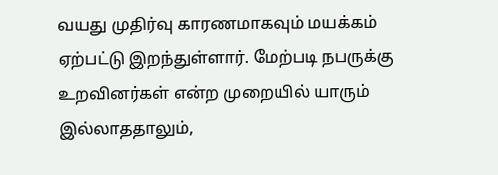வயது முதிர்வு காரணமாகவும் மயக்கம் ஏற்பட்டு இறந்துள்ளார். மேற்படி நபருக்கு உறவினர்கள் என்ற முறையில் யாரும் இல்லாததாலும்,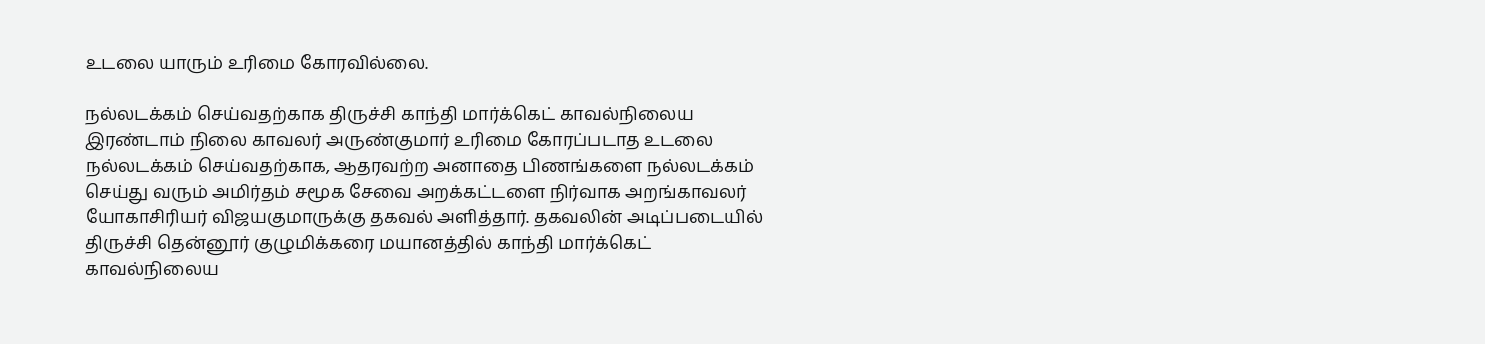உடலை யாரும் உரிமை கோரவில்லை.

நல்லடக்கம் செய்வதற்காக திருச்சி காந்தி மார்க்கெட் காவல்நிலைய இரண்டாம் நிலை காவலர் அருண்குமார் உரிமை கோரப்படாத உடலை நல்லடக்கம் செய்வதற்காக, ஆதரவற்ற அனாதை பிணங்களை நல்லடக்கம் செய்து வரும் அமிர்தம் சமூக சேவை அறக்கட்டளை நிர்வாக அறங்காவலர் யோகாசிரியர் விஜயகுமாருக்கு தகவல் அளித்தார். தகவலின் அடிப்படையில் திருச்சி தென்னூர் குழுமிக்கரை மயானத்தில் காந்தி மார்க்கெட் காவல்நிலைய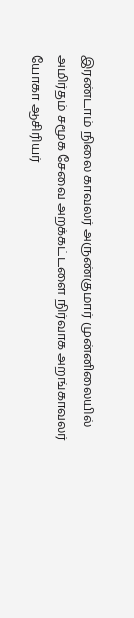இரண்டாம் நிலை காவலர் அருண்குமார் முன்னிலையில் அமிர்தம் சமூக சேவை அறக்கட்டளை நிர்வாக அறங்காவலர் யோகா ஆசிரியர்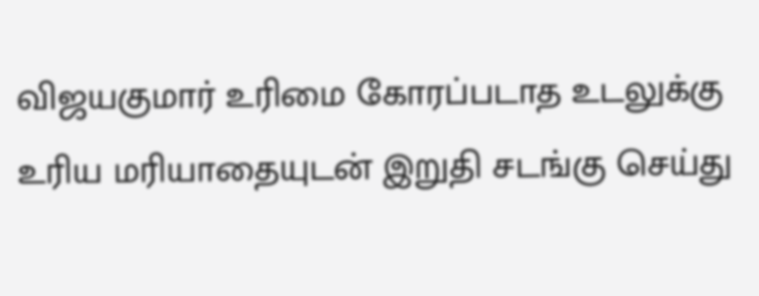விஜயகுமார் உரிமை கோரப்படாத உடலுக்கு உரிய மரியாதையுடன் இறுதி சடங்கு செய்து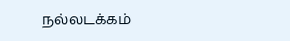நல்லடக்கம்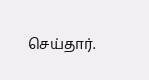செய்தார்.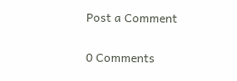Post a Comment

0 Comments